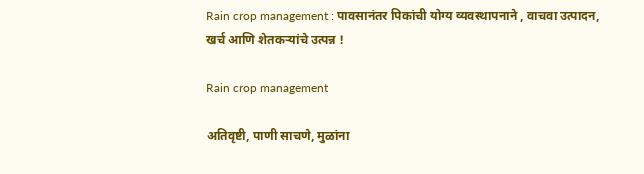Rain crop management : पावसानंतर पिकांची योग्य व्यवस्थापनाने , वाचवा उत्पादन, खर्च आणि शेतकऱ्यांचे उत्पन्न !

Rain crop management

अतिवृष्टी, पाणी साचणे, मुळांना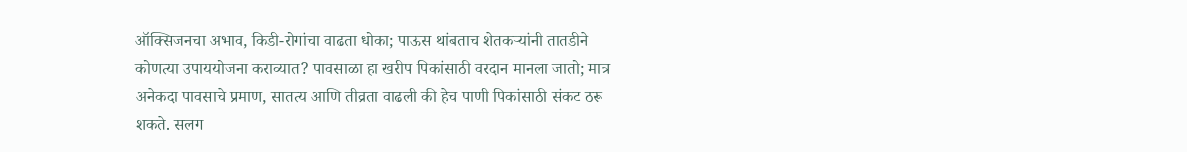ऑक्सिजनचा अभाव, किडी-रोगांचा वाढता धोका; पाऊस थांबताच शेतकऱ्यांनी तातडीने कोणत्या उपाययोजना कराव्यात? पावसाळा हा खरीप पिकांसाठी वरदान मानला जातो; मात्र अनेकदा पावसाचे प्रमाण, सातत्य आणि तीव्रता वाढली की हेच पाणी पिकांसाठी संकट ठरू शकते. सलग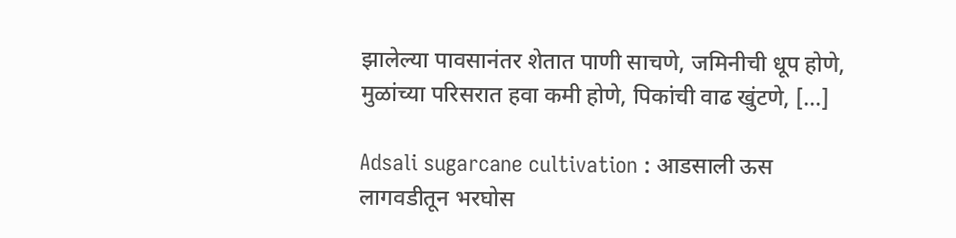झालेल्या पावसानंतर शेतात पाणी साचणे, जमिनीची धूप होणे, मुळांच्या परिसरात हवा कमी होणे, पिकांची वाढ खुंटणे, […]

Adsali sugarcane cultivation : आडसाली ऊस लागवडीतून भरघोस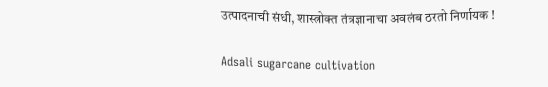उत्पादनाची संधी, शास्त्रोक्त तंत्रज्ञानाचा अवलंब ठरतो निर्णायक !

Adsali sugarcane cultivation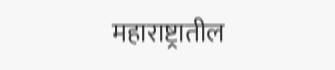महाराष्ट्रातील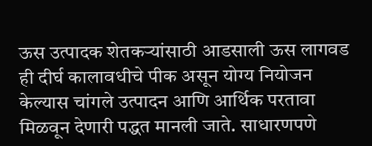ऊस उत्पादक शेतकऱ्यांसाठी आडसाली ऊस लागवड ही दीर्घ कालावधीचे पीक असून योग्य नियोजन केल्यास चांगले उत्पादन आणि आर्थिक परतावा मिळवून देणारी पद्धत मानली जाते. साधारणपणे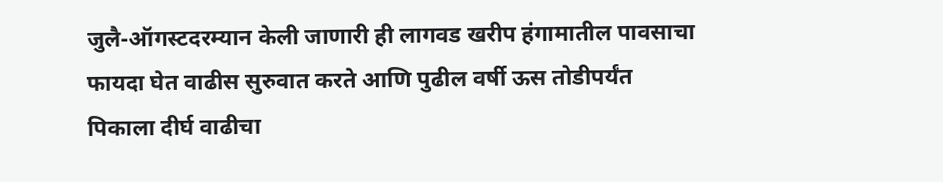जुलै-ऑगस्टदरम्यान केली जाणारी ही लागवड खरीप हंगामातील पावसाचा फायदा घेत वाढीस सुरुवात करते आणि पुढील वर्षी ऊस तोडीपर्यंत पिकाला दीर्घ वाढीचा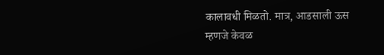कालावधी मिळतो. मात्र, आडसाली ऊस म्हणजे केवळ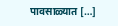पावसाळ्यात […]